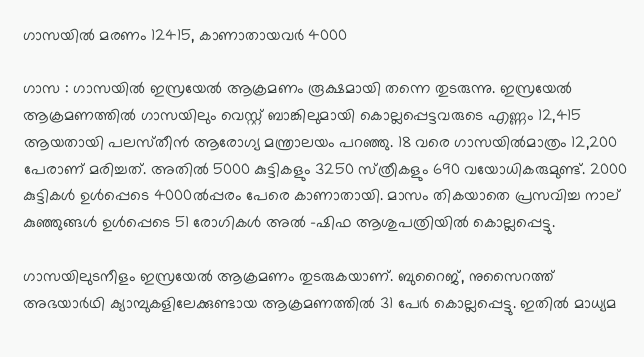ഗാസയിൽ മരണം 12415, കാണാതായവർ 4000

ഗാസ : ഗാസയിൽ ഇസ്രയേൽ ആക്രമണം രൂക്ഷമായി തന്നെ തുടരുന്നു. ഇസ്രയേൽ ആക്രമണത്തിൽ ഗാസയിലും വെസ്റ്റ്‌ ബാങ്കിലുമായി കൊല്ലപ്പെട്ടവരുടെ എണ്ണം 12,415 ആയതായി പലസ്‌തീൻ ആരോഗ്യ മന്ത്രാലയം പറഞ്ഞു. 18 വരെ ഗാസയിൽമാത്രം 12,200 പേരാണ്‌ മരിച്ചത്‌. അതിൽ 5000 കുട്ടികളും 3250 സ്‌ത്രീകളും 690 വയോധികരുമുണ്ട്‌. 2000 കുട്ടികൾ ഉൾപ്പെടെ 4000ൽപ്പരം പേരെ കാണാതായി. മാസം തികയാതെ പ്രസവിച്ച നാല് കുഞ്ഞുങ്ങൾ ഉൾപ്പെടെ 51 രോഗികൾ അൽ -ഷിഫ ആശുപത്രിയിൽ കൊല്ലപ്പെട്ടു.

ഗാസയിലുടനീളം ഇസ്രയേൽ ആക്രമണം തുടരുകയാണ്‌. ബുറൈജ്, നുസൈറത്ത് അഭയാർഥി ക്യാമ്പുകളിലേക്കുണ്ടായ ആക്രമണത്തിൽ 31 പേർ കൊല്ലപ്പെട്ടു. ഇതിൽ മാധ്യമ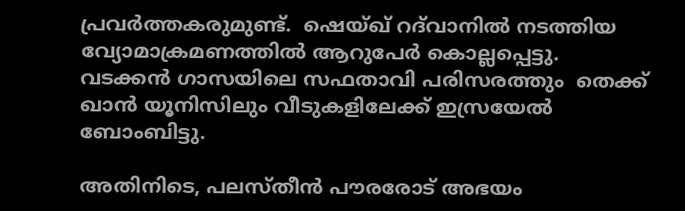പ്രവർത്തകരുമുണ്ട്‌.  ഷെയ്ഖ് റദ്‌വാനിൽ നടത്തിയ വ്യോമാക്രമണത്തിൽ ആറുപേർ കൊല്ലപ്പെട്ടു. വടക്കൻ ഗാസയിലെ സഫതാവി പരിസരത്തും  തെക്ക് ഖാൻ യൂനിസിലും വീടുകളിലേക്ക്‌ ഇസ്രയേൽ ബോംബിട്ടു.

അതിനിടെ, പലസ്തീൻ പൗരരോട് അഭയം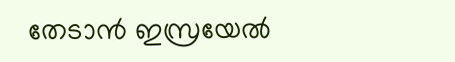തേടാൻ ഇസ്രയേൽ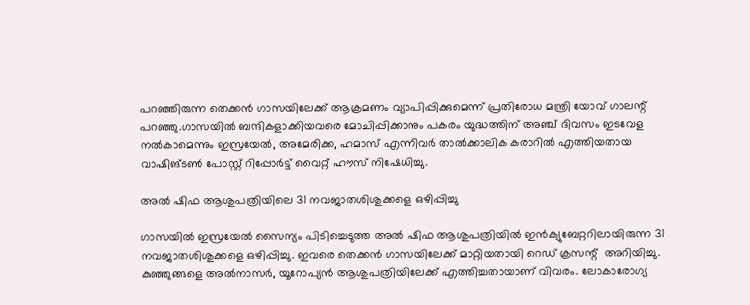പറഞ്ഞിരുന്ന തെക്കൻ ഗാസയിലേക്ക് ആക്രമണം വ്യാപിപ്പിക്കുമെന്ന്‌ പ്രതിരോധ മന്ത്രി യോവ് ഗാലന്റ് പറഞ്ഞു.ഗാസയിൽ ബന്ദികളാക്കിയവരെ മോചിപ്പിക്കാനും പകരം യുദ്ധത്തിന്‌ അഞ്ച്‌ ദിവസം ഇടവേള നൽകാമെന്നും ഇസ്രയേൽ, അമേരിക്ക, ഹമാസ് എന്നിവർ താൽക്കാലിക കരാറിൽ എത്തിയതായ വാഷിങ്‌ടൺ പോസ്റ്റ്‌ റിപ്പോർട്ട്‌ വൈറ്റ്‌ ഹൗസ്‌ നിഷേധിച്ചു.

അൽ ഷിഫ ആശുപത്രിയിലെ 31 നവജാതശിശുക്കളെ ഒഴിപ്പിച്ചു

ഗാസയിൽ ഇസ്രയേൽ സൈന്യം പിടിച്ചെടുത്ത അൽ ഷിഫ ആശുപത്രിയിൽ ഇൻക്യുബേറ്ററിലായിരുന്ന 31 നവജാതശിശുക്കളെ ഒഴിപ്പിച്ചു. ഇവരെ തെക്കൻ ഗാസയിലേക്ക്‌ മാറ്റിയതായി റെഡ്‌ ക്രസന്റ്‌  അറിയിച്ചു. കുഞ്ഞുങ്ങളെ അൽനാസർ, യൂറോപ്യൻ ആശുപത്രിയിലേക്ക്‌ എത്തിച്ചതായാണ്‌ വിവരം. ലോകാരോഗ്യ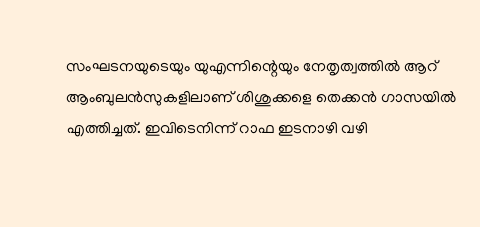സംഘടനയുടെയും യുഎന്നിന്റെയും നേതൃത്വത്തിൽ ആറ്‌ ആംബുലൻസുകളിലാണ്‌ ശിശുക്കളെ തെക്കൻ ഗാസയിൽ എത്തിച്ചത്‌. ഇവിടെനിന്ന്‌ റാഫ ഇടനാഴി വഴി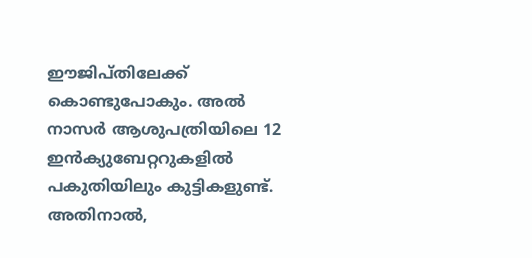ഈജിപ്‌തിലേക്ക്‌ കൊണ്ടുപോകും. അൽ നാസർ ആശുപത്രിയിലെ 12 ഇൻക്യുബേറ്ററുകളിൽ പകുതിയിലും കുട്ടികളുണ്ട്‌. അതിനാൽ,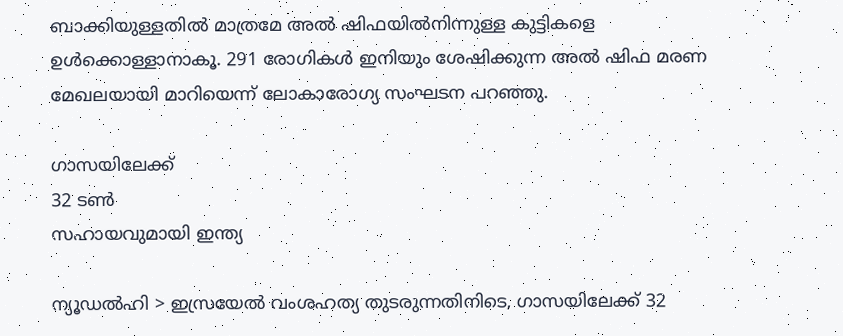ബാക്കിയുള്ളതില്‍ മാത്രമേ അൽ ഷിഫയിൽനിന്നുള്ള കുട്ടികളെ ഉൾക്കൊള്ളാനാകൂ. 291 രോഗികൾ ഇനിയും ശേഷിക്കുന്ന അൽ ഷിഫ മരണ മേഖലയായി മാറിയെന്ന്‌ ലോകാരോഗ്യ സംഘടന പറഞ്ഞു.

ഗാസയിലേക്ക്‌
32 ടൺ
സഹായവുമായി ഇന്ത്യ

ന്യൂഡൽഹി > ഇസ്രയേൽ വംശഹത്യ തുടരുന്നതിനിടെ, ഗാസയിലേക്ക്‌ 32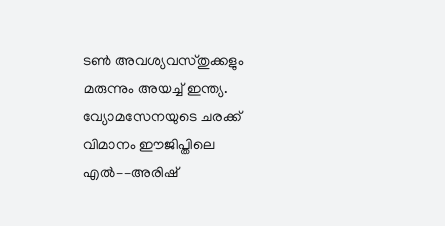ടൺ അവശ്യവസ്‌തുക്കളും മരുന്നും അയച്ച്‌ ഇന്ത്യ. വ്യോമസേനയുടെ ചരക്ക്‌ വിമാനം ഈജിപ്തിലെ എൽ––അരിഷ്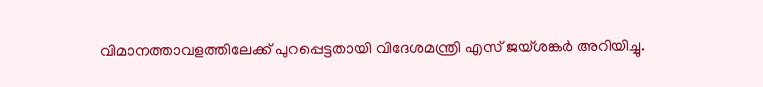വിമാനത്താവളത്തിലേക്ക്‌ പുറപ്പെട്ടതായി വിദേശമന്ത്രി എസ്‌ ജയ്‌ശങ്കർ അറിയിച്ചു.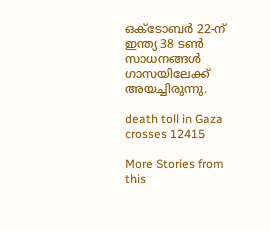ഒക്‌ടോബർ 22-ന് ഇന്ത്യ 38 ടൺ സാധനങ്ങൾ ഗാസയിലേക്ക്‌ അയച്ചിരുന്നു.

death toll in Gaza crosses 12415

More Stories from this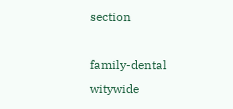section

family-dental
witywide